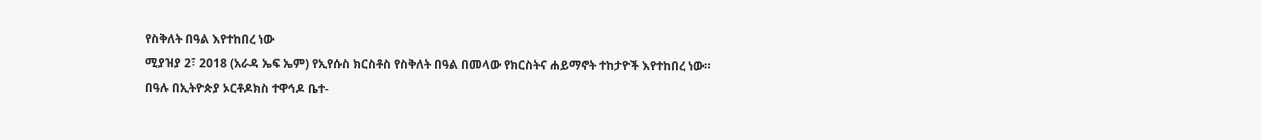የስቅለት በዓል እየተከበረ ነው
ሚያዝያ 2፣ 2018 (አራዳ ኤፍ ኤም) የኢየሱስ ክርስቶስ የስቅለት በዓል በመላው የክርስትና ሐይማኖት ተከታዮች እየተከበረ ነው።
በዓሉ በኢትዮጵያ ኦርቶዶክስ ተዋኅዶ ቤተ-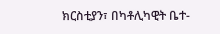ክርስቲያን፣ በካቶሊካዊት ቤተ-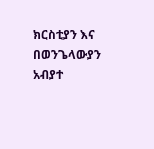ክርስቲያን እና በወንጌላውያን አብያተ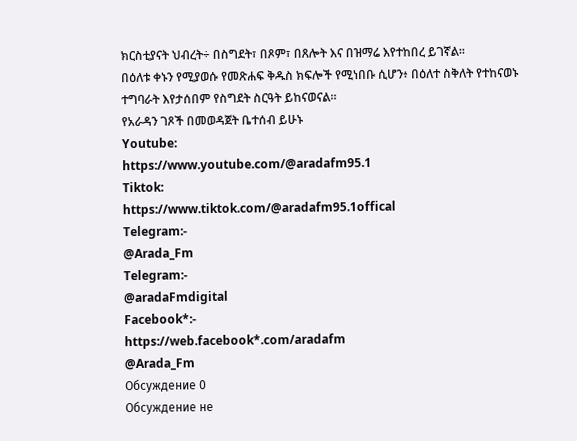ክርስቲያናት ህብረት÷ በስግደት፣ በጾም፣ በጸሎት እና በዝማሬ እየተከበረ ይገኛል፡፡
በዕለቱ ቀኑን የሚያወሱ የመጽሐፍ ቅዱስ ክፍሎች የሚነበቡ ሲሆን፥ በዕለተ ስቅለት የተከናወኑ ተግባራት እየታሰበም የስግደት ስርዓት ይከናወናል።
የአራዳን ገጾች በመወዳጀት ቤተሰብ ይሁኑ
Youtube:
https://www.youtube.com/@aradafm95.1
Tiktok:
https://www.tiktok.com/@aradafm95.1offical
Telegram:-
@Arada_Fm
Telegram:-
@aradaFmdigital
Facebook*:-
https://web.facebook*.com/aradafm
@Arada_Fm
Обсуждение 0
Обсуждение не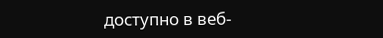доступно в веб-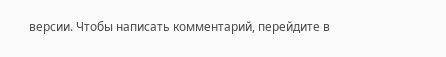версии. Чтобы написать комментарий, перейдите в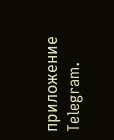приложение Telegram.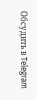Обсудить в Telegram